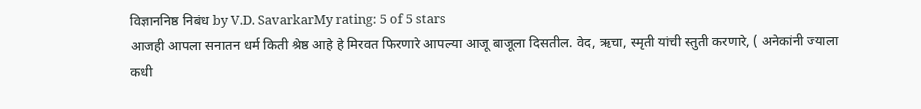विज्ञाननिष्ठ निबंध by V.D. SavarkarMy rating: 5 of 5 stars
आजही आपला सनातन धर्म किती श्रेष्ठ आहे हे मिरवत फिरणारे आपल्या आजू बाजूला दिसतील. वेद, ऋचा, स्मृती यांची स्तुती करणारे, ( अनेकांनी ज्याला कधी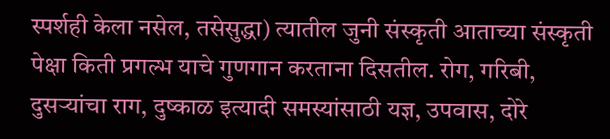स्पर्शही केला नसेल, तसेसुद्धा) त्यातील जुनी संस्कृती आताच्या संस्कृती पेक्षा किती प्रगल्भ याचे गुणगान करताना दिसतील. रोग, गरिबी, दुसऱ्यांचा राग, दुष्काळ इत्यादी समस्यांसाठी यज्ञ, उपवास, दोरे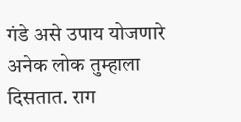गंडे असे उपाय योजणारे अनेक लोक तुम्हाला दिसतात. राग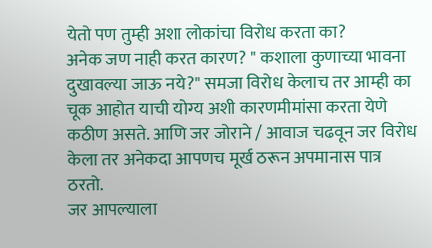येतो पण तुम्ही अशा लोकांचा विरोध करता का?
अनेक जण नाही करत कारण? " कशाला कुणाच्या भावना दुखावल्या जाऊ नये?" समजा विरोध केलाच तर आम्ही का चूक आहोत याची योग्य अशी कारणमीमांसा करता येणे कठीण असते. आणि जर जोराने / आवाज चढवून जर विरोध केला तर अनेकदा आपणच मूर्ख ठरून अपमानास पात्र ठरतो.
जर आपल्याला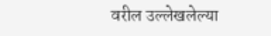वरील उल्लेखलेल्या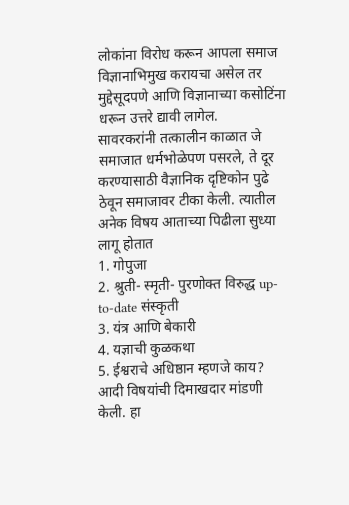लोकांना विरोध करून आपला समाज विज्ञानाभिमुख करायचा असेल तर मुद्देसूदपणे आणि विज्ञानाच्या कसोटिंना धरून उत्तरे द्यावी लागेल.
सावरकरांनी तत्कालीन काळात जे समाजात धर्मभोळेपण पसरले, ते दूर करण्यासाठी वैज्ञानिक दृष्टिकोन पुढे ठेवून समाजावर टीका केली. त्यातील अनेक विषय आताच्या पिढीला सुध्या लागू होतात
1. गोपुजा
2. श्रुती- स्मृती- पुरणोक्त विरुद्ध up-to-date संस्कृती
3. यंत्र आणि बेकारी
4. यज्ञाची कुळकथा
5. ईश्वराचे अधिष्ठान म्हणजे काय?
आदी विषयांची दिमाखदार मांडणी केली. हा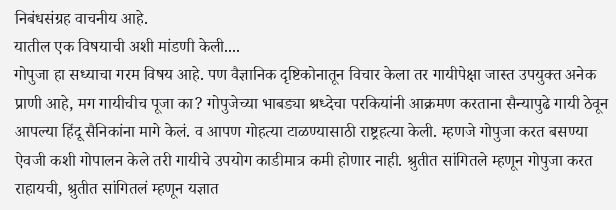निबंधसंग्रह वाचनीय आहे.
यातील एक विषयाची अशी मांडणी केली....
गोपुजा हा सध्याचा गरम विषय आहे. पण वैज्ञानिक दृष्टिकोनातून विचार केला तर गायीपेक्षा जास्त उपयुक्त अनेक प्राणी आहे, मग गायीचीच पूजा का? गोपुजेच्या भाबड्या श्रध्देचा परकियांनी आक्रमण करताना सैन्यापुढे गायी ठेवून आपल्या हिंदू सैनिकांना मागे केलं. व आपण गोहत्या टाळण्यासाठी राष्ट्रहत्या केली. म्हणजे गोपुजा करत बसण्या ऐवजी कशी गोपालन केले तरी गायीचे उपयोग काडीमात्र कमी होणार नाही. श्रुतीत सांगितले म्हणून गोपुजा करत राहायची, श्रुतीत सांगितलं म्हणून यज्ञात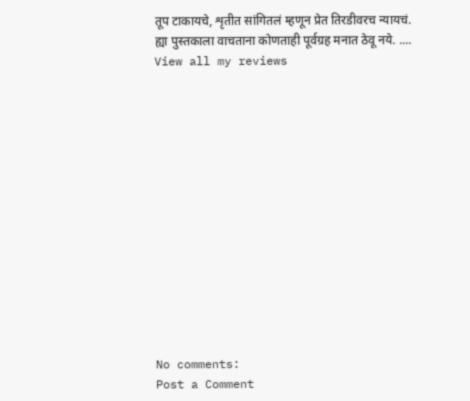तूप टाकायचे, शृतीत सांगितलं म्हणून प्रेत तिरडीवरच न्यायचं.
ह्या पुस्तकाला वाचताना कोणताही पूर्वग्रह मनात ठेवू नये. ....
View all my reviews














No comments:
Post a Comment